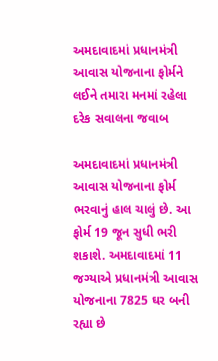અમદાવાદમાં પ્રધાનમંત્રી આવાસ યોજનાના ફોર્મને લઈને તમારા મનમાં રહેલા દરેક સવાલના જવાબ

અમદાવાદમાં પ્રધાનમંત્રી આવાસ યોજનાના ફોર્મ ભરવાનું હાલ ચાલું છે. આ ફોર્મ 19 જૂન સુધી ભરી શકાશે. અમદાવાદમાં 11 જગ્યાએ પ્રધાનમંત્રી આવાસ યોજનાના 7825 ઘર બની રહ્યા છે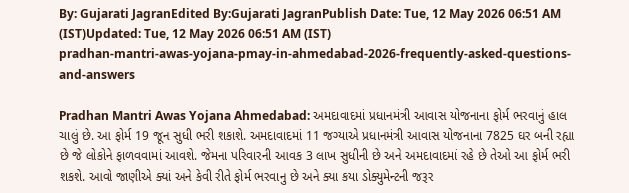By: Gujarati JagranEdited By:Gujarati JagranPublish Date: Tue, 12 May 2026 06:51 AM (IST)Updated: Tue, 12 May 2026 06:51 AM (IST)
pradhan-mantri-awas-yojana-pmay-in-ahmedabad-2026-frequently-asked-questions-and-answers

Pradhan Mantri Awas Yojana Ahmedabad: અમદાવાદમાં પ્રધાનમંત્રી આવાસ યોજનાના ફોર્મ ભરવાનું હાલ ચાલું છે. આ ફોર્મ 19 જૂન સુધી ભરી શકાશે. અમદાવાદમાં 11 જગ્યાએ પ્રધાનમંત્રી આવાસ યોજનાના 7825 ઘર બની રહ્યા છે જે લોકોને ફાળવવામાં આવશે. જેમના પરિવારની આવક 3 લાખ સુધીની છે અને અમદાવાદમાં રહે છે તેઓ આ ફોર્મ ભરી શકશે. આવો જાણીએ ક્યાં અને કેવી રીતે ફોર્મ ભરવાનુ છે અને ક્યા કયા ડોક્યુમેન્ટની જરૂર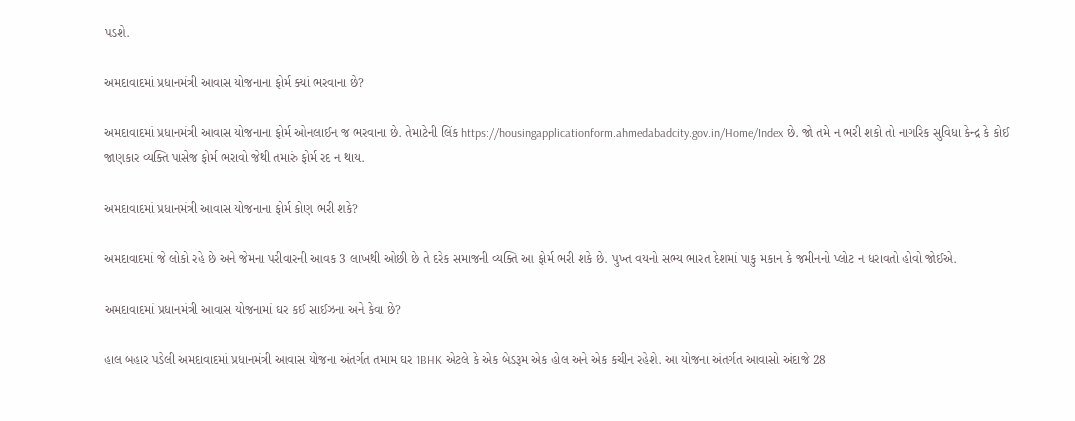પડશે.

અમદાવાદમાં પ્રધાનમંત્રી આવાસ યોજનાના ફોર્મ ક્યાં ભરવાના છે?

અમદાવાદમાં પ્રધાનમંત્રી આવાસ યોજનાના ફોર્મ ઓનલાઈન જ ભરવાના છે. તેમાટેની લિંક https://housingapplicationform.ahmedabadcity.gov.in/Home/Index છે. જો તમે ન ભરી શકો તો નાગરિક સુવિધા કેન્દ્ર કે કોઈ જાણકાર વ્યક્તિ પાસેજ ફોર્મ ભરાવો જેથી તમારું ફોર્મ રદ ન થાય.

અમદાવાદમાં પ્રધાનમંત્રી આવાસ યોજનાના ફોર્મ કોણ ભરી શકે?

અમદાવાદમાં જે લોકો રહે છે અને જેમના પરીવારની આવક 3 લાખથી ઓછી છે તે દરેક સમાજની વ્યક્તિ આ ફોર્મ ભરી શકે છે. પુખ્ત વયનો સભ્ય ભારત દેશમાં પાકુ મકાન કે જમીનનો પ્લોટ ન ધરાવતો હોવો જોઈએ.

અમદાવાદમાં પ્રધાનમંત્રી આવાસ યોજનામાં ઘર કઈ સાઈઝના અને કેવા છે?

હાલ બહાર પડેલી અમદાવાદમાં પ્રધાનમંત્રી આવાસ યોજના અંતર્ગત તમામ ઘર 1BHK એટલે કે એક બેડરૂમ એક હોલ અને એક કચીન રહેશે. આ યોજના અંતર્ગત આવાસો અંદાજે 28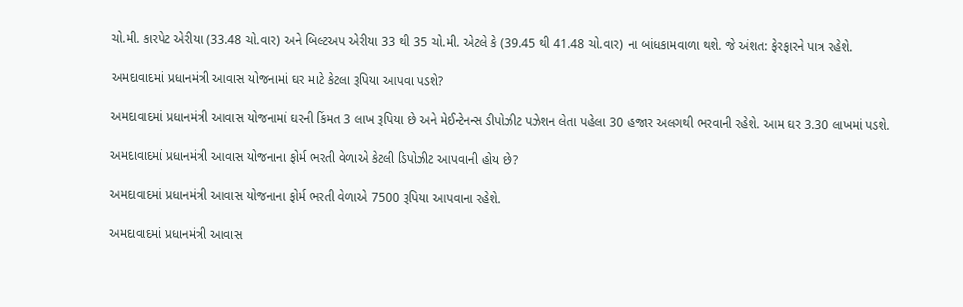ચો.મી. કારપેટ એરીયા (33.48 ચો.વાર) અને બિલ્ટઅપ એરીયા 33 થી 35 ચો.મી. એટલે કે (39.45 થી 41.48 ચો.વાર) ના બાંધકામવાળા થશે. જે અંશત: ફેરફારને પાત્ર રહેશે.

અમદાવાદમાં પ્રધાનમંત્રી આવાસ યોજનામાં ઘર માટે કેટલા રૂપિયા આપવા પડશે?

અમદાવાદમાં પ્રધાનમંત્રી આવાસ યોજનામાં ઘરની કિંમત 3 લાખ રૂપિયા છે અને મેઈન્ટેનન્સ ડીપોઝીટ પઝેશન લેતા પહેલા 30 હજાર અલગથી ભરવાની રહેશે. આમ ઘર 3.30 લાખમાં પડશે.

અમદાવાદમાં પ્રધાનમંત્રી આવાસ યોજનાના ફોર્મ ભરતી વેળાએ કેટલી ડિપોઝીટ આપવાની હોય છે?

અમદાવાદમાં પ્રધાનમંત્રી આવાસ યોજનાના ફોર્મ ભરતી વેળાએ 7500 રૂપિયા આપવાના રહેશે.

અમદાવાદમાં પ્રધાનમંત્રી આવાસ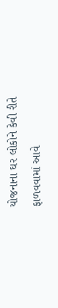યોજનાના ઘર લોકોને કેવી રીતે ફાળવવામાં આવે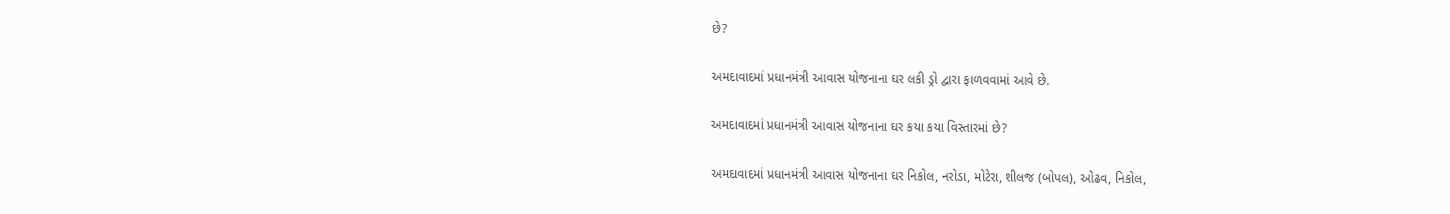છે?

અમદાવાદમાં પ્રધાનમંત્રી આવાસ યોજનાના ઘર લકી ડ્રો દ્વારા ફાળવવામાં આવે છે.

અમદાવાદમાં પ્રધાનમંત્રી આવાસ યોજનાના ઘર કયા કયા વિસ્તારમાં છે?

અમદાવાદમાં પ્રધાનમંત્રી આવાસ યોજનાના ઘર નિકોલ, નરોડા, મોટેરા, શીલજ (બોપલ), ઓઢવ, નિકોલ,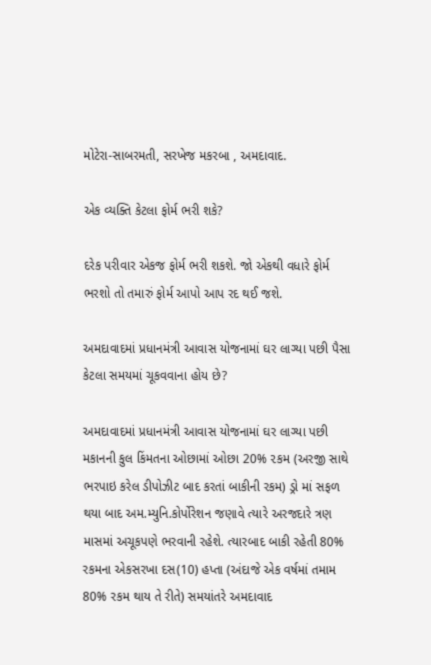મોટેરા-સાબરમતી, સરખેજ મકરબા , અમદાવાદ.

એક વ્યક્તિ કેટલા ફોર્મ ભરી શકે?

દરેક પરીવાર એકજ ફોર્મ ભરી શકશે. જો એકથી વધારે ફોર્મ ભરશો તો તમારું ફોર્મ આપો આપ રદ થઈ જશે.

અમદાવાદમાં પ્રધાનમંત્રી આવાસ યોજનામાં ઘર લાગ્યા પછી પૈસા કેટલા સમયમાં ચૂકવવાના હોય છે?

અમદાવાદમાં પ્રધાનમંત્રી આવાસ યોજનામાં ઘર લાગ્યા પછી મકાનની કુલ કિંમતના ઓછામાં ઓછા 20% ૨કમ (અરજી સાથે ભરપાઇ કરેલ ડીપોઝીટ બાદ કરતાં બાકીની રકમ) ડ્રો માં સફળ થયા બાદ અમ.મ્યુનિ.કોર્પોરેશન જણાવે ત્યારે અરજદારે ત્રણ માસમાં અચૂકપણે ભરવાની રહેશે. ત્યારબાદ બાકી રહેતી 80% રકમના એકસરખા દસ(10) હપ્તા (અંદાજે એક વર્ષમાં તમામ 80% રકમ થાય તે રીતે) સમયાંતરે અમદાવાદ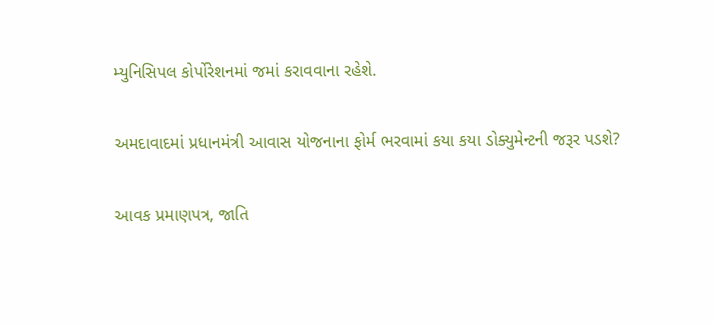મ્યુનિસિપલ કોર્પોરેશનમાં જમાં કરાવવાના રહેશે.

અમદાવાદમાં પ્રધાનમંત્રી આવાસ યોજનાના ફોર્મ ભરવામાં કયા કયા ડોક્યુમેન્ટની જરૂર પડશે?

આવક પ્રમાણપત્ર, જાતિ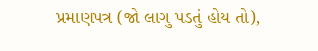પ્રમાણપત્ર (જો લાગુ પડતું હોય તો),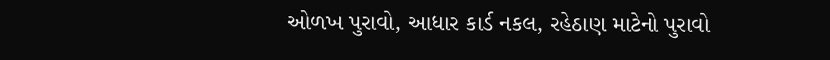ઓળખ પુરાવો, આધાર કાર્ડ નકલ, રહેઠાણ માટેનો પુરાવો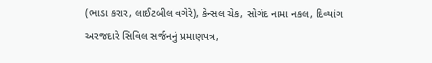(ભાડા કરાર, લાઈટબીલ વગેરે), કેન્સલ ચેક, સોગંદ નામા નકલ, દિવ્યાંગ અરજદારે સિવિલ સર્જનનું પ્રમાણપત્ર,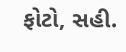ફોટો, સહી.